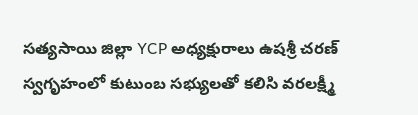సత్యసాయి జిల్లా YCP అధ్యక్షురాలు ఉషశ్రీ చరణ్ స్వగృహంలో కుటుంబ సభ్యులతో కలిసి వరలక్ష్మీ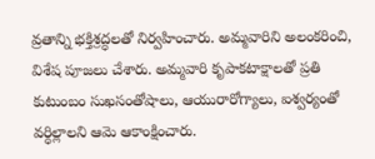వ్రతాన్ని భక్తిశ్రద్ధలతో నిర్వహించారు. అమ్మవారిని అలంకరించి, విశేష పూజలు చేశారు. అమ్మవారి కృపాకటాక్షాలతో ప్రతి కుటుంబం సుఖసంతోషాలు, ఆయురారోగ్యాలు, ఐశ్వర్యంతో వర్ధిల్లాలని ఆమె ఆకాంక్షించారు.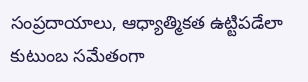సంప్రదాయాలు, ఆధ్యాత్మికత ఉట్టిపడేలా కుటుంబ సమేతంగా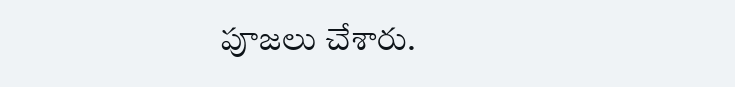పూజలు చేశారు.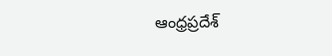ఆంధ్రప్రదేశ్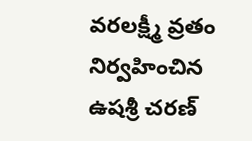వరలక్ష్మీ వ్రతం నిర్వహించిన ఉషశ్రీ చరణ్